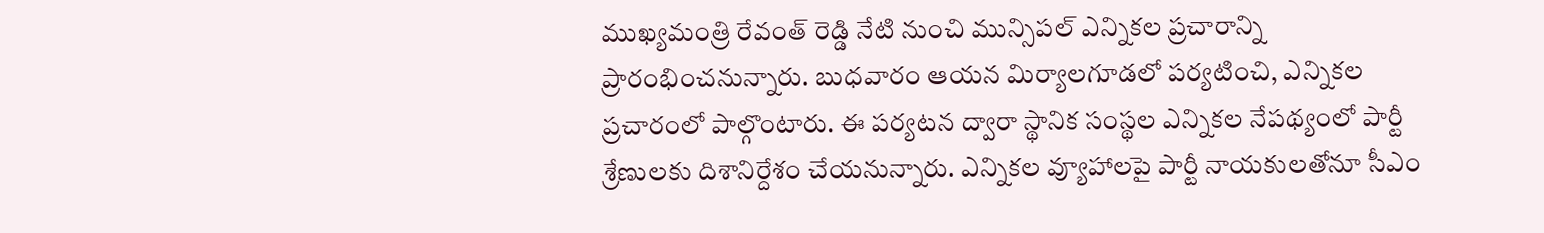ముఖ్యమంత్రి రేవంత్ రెడ్డి నేటి నుంచి మున్సిపల్ ఎన్నికల ప్రచారాన్ని ప్రారంభించనున్నారు. బుధవారం ఆయన మిర్యాలగూడలో పర్యటించి, ఎన్నికల ప్రచారంలో పాల్గొంటారు. ఈ పర్యటన ద్వారా స్థానిక సంస్థల ఎన్నికల నేపథ్యంలో పార్టీ శ్రేణులకు దిశానిర్దేశం చేయనున్నారు. ఎన్నికల వ్యూహాలపై పార్టీ నాయకులతోనూ సీఎం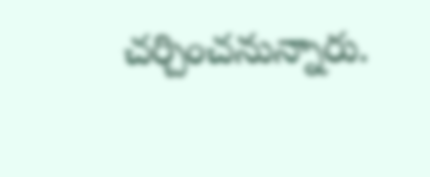చర్చించనున్నారు.